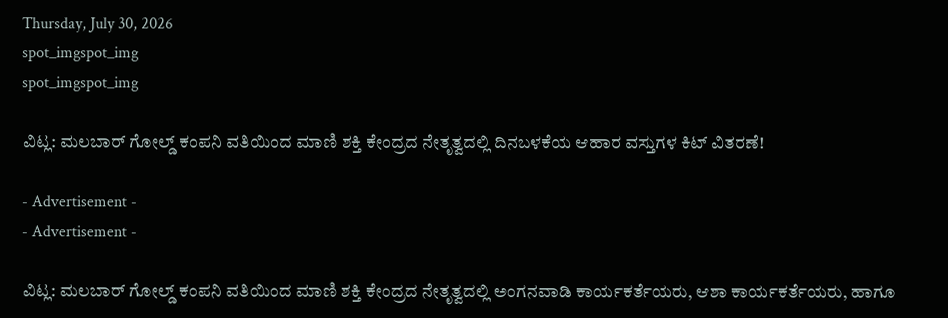Thursday, July 30, 2026
spot_imgspot_img
spot_imgspot_img

ವಿಟ್ಲ: ಮಲಬಾರ್ ಗೋಲ್ಡ್ ಕಂಪನಿ ವತಿಯಿಂದ ಮಾಣಿ ಶಕ್ತಿ ಕೇಂದ್ರದ ನೇತೃತ್ವದಲ್ಲಿ ದಿನಬಳಕೆಯ ಆಹಾರ ವಸ್ತುಗಳ ಕಿಟ್ ವಿತರಣೆ!

- Advertisement -
- Advertisement -

ವಿಟ್ಲ: ಮಲಬಾರ್ ಗೋಲ್ಡ್ ಕಂಪನಿ ವತಿಯಿಂದ ಮಾಣಿ ಶಕ್ತಿ ಕೇಂದ್ರದ ನೇತೃತ್ವದಲ್ಲಿ ಅಂಗನವಾಡಿ ಕಾರ್ಯಕರ್ತೆಯರು, ಆಶಾ ಕಾರ್ಯಕರ್ತೆಯರು, ಹಾಗೂ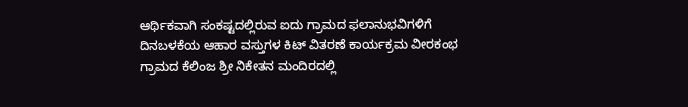ಆರ್ಥಿಕವಾಗಿ ಸಂಕಷ್ಟದಲ್ಲಿರುವ ಐದು ಗ್ರಾಮದ ಫಲಾನುಭವಿಗಳಿಗೆ ದಿನಬಳಕೆಯ ಆಹಾರ ವಸ್ತುಗಳ ಕಿಟ್ ವಿತರಣೆ ಕಾರ್ಯಕ್ರಮ ವೀರಕಂಭ ಗ್ರಾಮದ ಕೆಲಿಂಜ ಶ್ರೀ ನಿಕೇತನ ಮಂದಿರದಲ್ಲಿ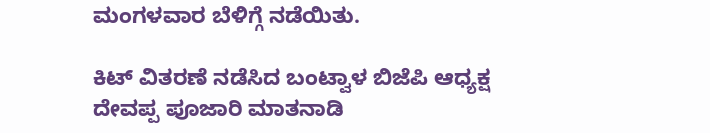ಮಂಗಳವಾರ ಬೆಳಿಗ್ಗೆ ನಡೆಯಿತು.

ಕಿಟ್ ವಿತರಣೆ ನಡೆಸಿದ ಬಂಟ್ವಾಳ ಬಿಜೆಪಿ ಆಧ್ಯಕ್ಷ ದೇವಪ್ಪ ಪೂಜಾರಿ ಮಾತನಾಡಿ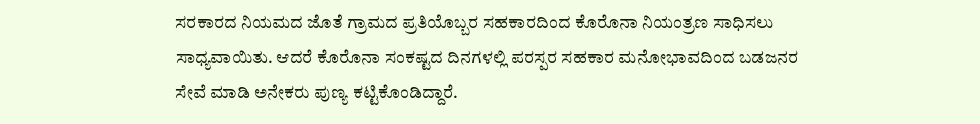ಸರಕಾರದ ನಿಯಮದ ಜೊತೆ ಗ್ರಾಮದ ಪ್ರತಿಯೊಬ್ಬರ ಸಹಕಾರದಿಂದ ಕೊರೊನಾ ನಿಯಂತ್ರಣ ಸಾಧಿಸಲು ಸಾಧ್ಯವಾಯಿತು. ಆದರೆ ಕೊರೊನಾ ಸಂಕಷ್ಟದ ದಿನಗಳಲ್ಲಿ ಪರಸ್ಪರ ಸಹಕಾರ ಮನೋಭಾವದಿಂದ ಬಡಜನರ ಸೇವೆ ಮಾಡಿ ಅನೇಕರು ಪುಣ್ಯ ಕಟ್ಟಿಕೊಂಡಿದ್ದಾರೆ.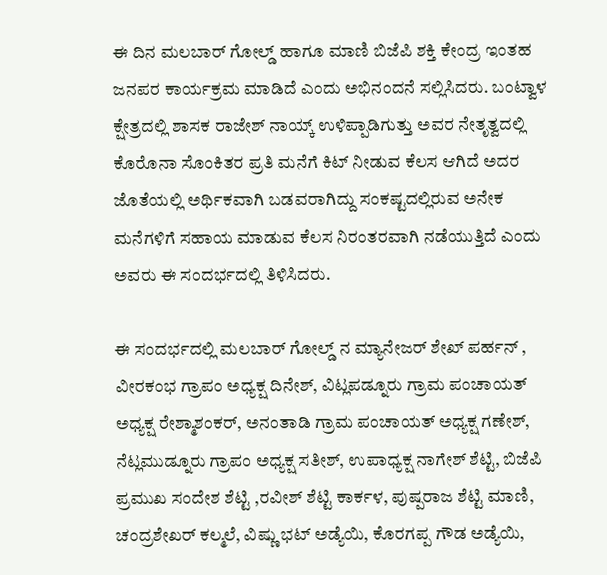ಈ ದಿನ ಮಲಬಾರ್ ಗೋಲ್ಡ್ ಹಾಗೂ ಮಾಣಿ ಬಿಜೆಪಿ ಶಕ್ತಿ ಕೇಂದ್ರ ಇಂತಹ ಜನಪರ ಕಾರ್ಯಕ್ರಮ ಮಾಡಿದೆ ಎಂದು ಅಭಿನಂದನೆ ಸಲ್ಲಿಸಿದರು. ಬಂಟ್ವಾಳ ಕ್ಷೇತ್ರದಲ್ಲಿ ಶಾಸಕ ರಾಜೇಶ್ ನಾಯ್ಕ್ ಉಳಿಪ್ಪಾಡಿಗುತ್ತು ಅವರ ನೇತೃತ್ವದಲ್ಲಿ ಕೊರೊನಾ ಸೊಂಕಿತರ ಪ್ರತಿ ಮನೆಗೆ ಕಿಟ್ ನೀಡುವ ಕೆಲಸ ಆಗಿದೆ ಅದರ ಜೊತೆಯಲ್ಲಿ ಅರ್ಥಿಕವಾಗಿ ಬಡವರಾಗಿದ್ದು ಸಂಕಷ್ಟದಲ್ಲಿರುವ ಅನೇಕ ಮನೆಗಳಿಗೆ ಸಹಾಯ ಮಾಡುವ ಕೆಲಸ ನಿರಂತರವಾಗಿ ನಡೆಯುತ್ತಿದೆ ಎಂದು ಅವರು ಈ ಸಂದರ್ಭದಲ್ಲಿ ತಿಳಿಸಿದರು.

ಈ ಸಂದರ್ಭದಲ್ಲಿ ಮಲಬಾರ್ ಗೋಲ್ಡ್ ನ ಮ್ಯಾನೇಜರ್ ಶೇಖ್ ಪರ್ಹನ್ , ವೀರಕಂಭ ಗ್ರಾ‌ಪಂ ಅಧ್ಯಕ್ಷ ದಿನೇಶ್, ವಿಟ್ಲಪಡ್ನೂರು ಗ್ರಾಮ ಪಂಚಾಯತ್ ಅಧ್ಯಕ್ಷ ರೇಶ್ಮಾಶಂಕರ್, ಅನಂತಾಡಿ ಗ್ರಾಮ ಪಂಚಾಯತ್ ಅಧ್ಯಕ್ಷ ಗಣೇಶ್, ನೆಟ್ಲಮುಡ್ನೂರು ಗ್ರಾ‌ಪಂ ಅಧ್ಯಕ್ಷ ಸತೀಶ್, ಉಪಾಧ್ಯಕ್ಷ ನಾಗೇಶ್ ಶೆಟ್ಟಿ, ಬಿಜೆಪಿ ಪ್ರಮುಖ ಸಂದೇಶ ಶೆಟ್ಟಿ ,ರವೀಶ್ ಶೆಟ್ಟಿ ಕಾರ್ಕಳ, ಪುಷ್ಪರಾಜ ಶೆಟ್ಟಿ ಮಾಣಿ, ಚಂದ್ರಶೇಖರ್ ಕಲ್ಮಲೆ, ವಿಷ್ಣು ಭಟ್ ಅಡ್ಯೆಯಿ, ಕೊರಗಪ್ಪ ಗೌಡ ಅಡ್ಯೆಯಿ,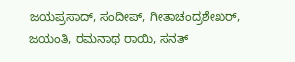ಜಯಪ್ರಸಾದ್, ಸಂದೀಪ್, ಗೀತಾಚಂದ್ರಶೇಖರ್, ಜಯಂತಿ, ರಮನಾಥ ರಾಯಿ, ಸನತ್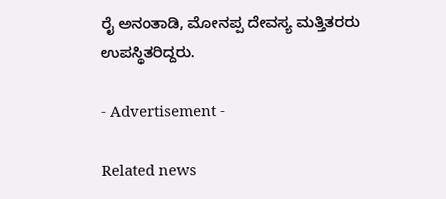ರೈ ಅನಂತಾಡಿ, ಮೋನಪ್ಪ ದೇವಸ್ಯ ಮತ್ತಿತರರು ಉಪಸ್ಥಿತರಿದ್ದರು.

- Advertisement -

Related news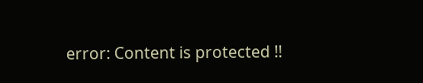error: Content is protected !!